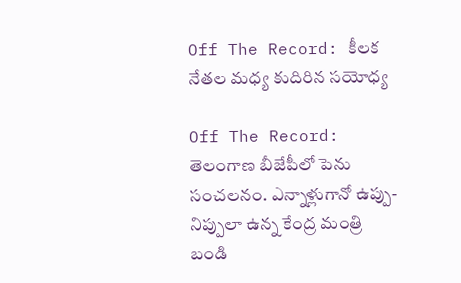Off The Record: కీలక నేతల మధ్య కుదిరిన సయోధ్య

Off The Record: తెలంగాణ బీజేపీలో పెను సంచలనం. ఎన్నాళ్లుగానో ఉప్పు-నిప్పులా ఉన్న కేంద్ర మంత్రి బండి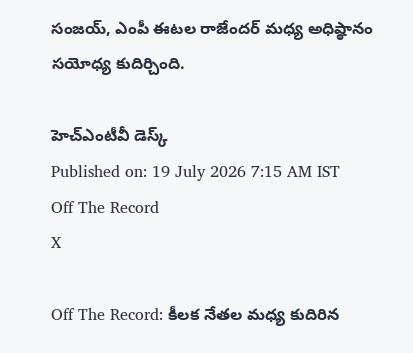సంజయ్, ఎంపీ ఈటల రాజేందర్ మధ్య అధిష్ఠానం సయోధ్య కుదిర్చింది.

హెచ్ఎంటీవీ డెస్క్
Published on: 19 July 2026 7:15 AM IST
Off The Record
X

Off The Record: కీలక నేతల మధ్య కుదిరిన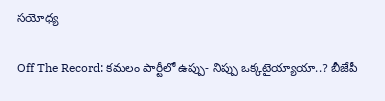సయోధ్య

Off The Record: కమలం పార్టీలో ఉప్పు- నిప్పు ఒక్కటైయ్యాయా..? బీజేపీ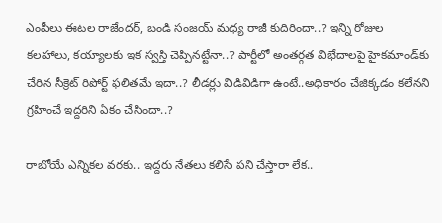ఎంపీలు ఈటల రాజేందర్, బండి సంజయ్ మధ్య రాజీ కుదిరిందా..? ఇన్ని రోజుల కలహాలు, కయ్యాలకు ఇక స్వస్తి చెప్పినట్టేనా..? పార్టీలో అంతర్గత విభేదాలపై హైకమాండ్‌కు చేరిన సీక్రెట్ రిపోర్ట్‌ ఫలితమే ఇదా..? లీడర్లు విడివిడిగా ఉంటే..అధికారం చేజిక్కడం కలేనని గ్రహించే ఇద్దరిని ఏకం చేసిందా..?

రాబోయే ఎన్నికల వరకు.. ఇద్దరు నేతలు కలిసే పని చేస్తారా లేక..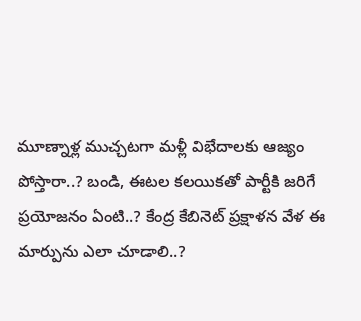మూణ్నాళ్ల ముచ్చటగా మళ్లీ విభేదాలకు ఆజ్యం పోస్తారా..? బండి, ఈటల కలయికతో పార్టీకి జరిగే ప్రయోజనం ఏంటి..? కేంద్ర కేబినెట్‌ ప్రక్షాళన వేళ ఈ మార్పును ఎలా చూడాలి..?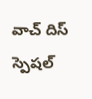వాచ్ దిస్ స్పెషల్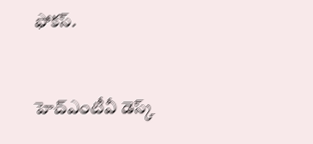ఫోకస్.


హెచ్ఎంటీవీ డెస్క్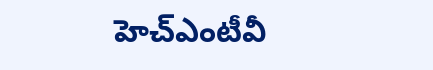హెచ్ఎంటీవీ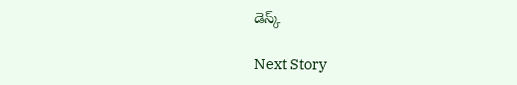డెస్క్

Next Story